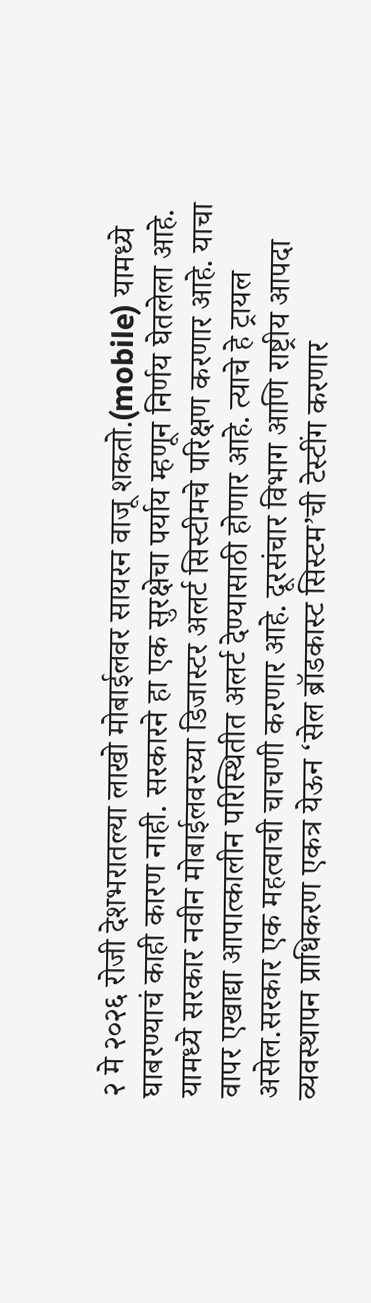२ मे २०२६ रोजी देशभरातल्या लाखो मोबाईलवर सायरन वाजू शकतो.(mobile) यामध्ये घाबरण्याचं काही कारण नाही. सरकारने हा एक सुरक्षेचा पर्याय म्हणून निर्णय घेतलेला आहे. यामध्ये सरकार नवीन मोबाईलवरच्या डिजास्टर अलर्ट सिस्टीमचे परिक्षण करणार आहे. याचा वापर एखाद्या आपात्कालीन परिस्थितीत अलर्ट देण्यासाठी होणार आहे. त्याचे हे ट्रायल असेल.सरकार एक महत्वाची चाचणी करणार आहे. दूरसंचार विभाग आणि राष्ट्रीय आपदा व्यवस्थापन प्राधिकरण एकत्र येऊन ‘सेल ब्रॉडकास्ट सिस्टम’ची टेस्टींग करणार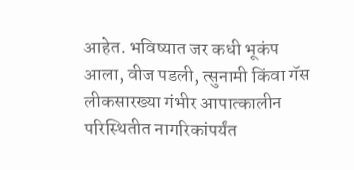आहेत. भविष्यात जर कधी भूकंप आला, वीज पडली, त्सुनामी किंवा गॅस लीकसारख्या गंभीर आपात्कालीन परिस्थितीत नागरिकांपर्यंत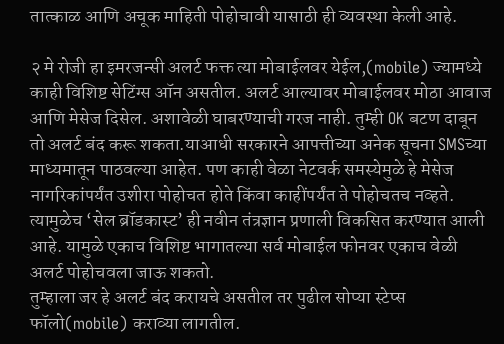तात्काळ आणि अचूक माहिती पोहोचावी यासाठी ही व्यवस्था केली आहे.

२ मे रोजी हा इमरजन्सी अलर्ट फक्त त्या मोबाईलवर येईल,(mobile) ज्यामध्ये काही विशिष्ट सेटिंग्स ऑन असतील. अलर्ट आल्यावर मोबाईलवर मोठा आवाज आणि मेसेज दिसेल. अशावेळी घाबरण्याची गरज नाही. तुम्ही OK बटण दाबून तो अलर्ट बंद करू शकता.याआधी सरकारने आपत्तीच्या अनेक सूचना SMSच्या माध्यमातून पाठवल्या आहेत. पण काही वेळा नेटवर्क समस्येमुळे हे मेसेज नागरिकांपर्यंत उशीरा पोहोचत होते किंवा काहींपर्यंत ते पोहोचतच नव्हते. त्यामुळेच ‘सेल ब्रॉडकास्ट’ ही नवीन तंत्रज्ञान प्रणाली विकसित करण्यात आली आहे. यामुळे एकाच विशिष्ट भागातल्या सर्व मोबाईल फोनवर एकाच वेळी अलर्ट पोहोचवला जाऊ शकतो.
तुम्हाला जर हे अलर्ट बंद करायचे असतील तर पुढील सोप्या स्टेप्स फॉलो(mobile) कराव्या लागतील.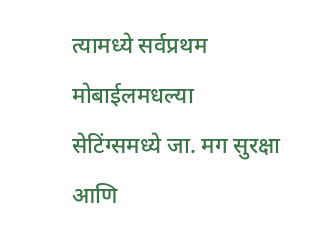त्यामध्ये सर्वप्रथम मोबाईलमधल्या सेटिंग्समध्ये जा. मग सुरक्षा आणि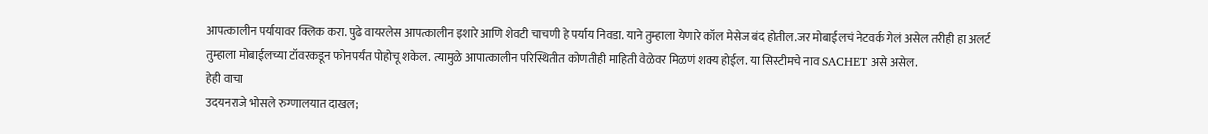आपत्कालीन पर्यायावर क्लिक करा. पुढे वायरलेस आपत्कालीन इशारे आणि शेवटी चाचणी हे पर्याय निवडा. याने तुम्हाला येणारे कॉल मेसेज बंद होतील.जर मोबाईलचं नेटवर्क गेलं असेल तरीही हा अलर्ट तुम्हाला मोबाईलच्या टॉवरकडून फोनपर्यंत पोहोचू शकेल. त्यामुळे आपात्कालीन परिस्थितीत कोणतीही माहिती वेळेवर मिळणं शक्य होईल. या सिस्टीमचे नाव SACHET असे असेल.
हेही वाचा
उदयनराजे भोसले रुग्णालयात दाखल;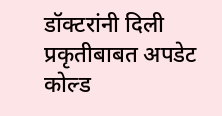डॉक्टरांनी दिली प्रकृतीबाबत अपडेट
कोल्ड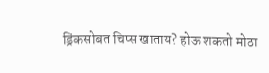ड्रिंकसोबत चिप्स खाताय? होऊ शकतो मोठा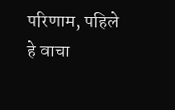परिणाम, पहिले हे वाचा